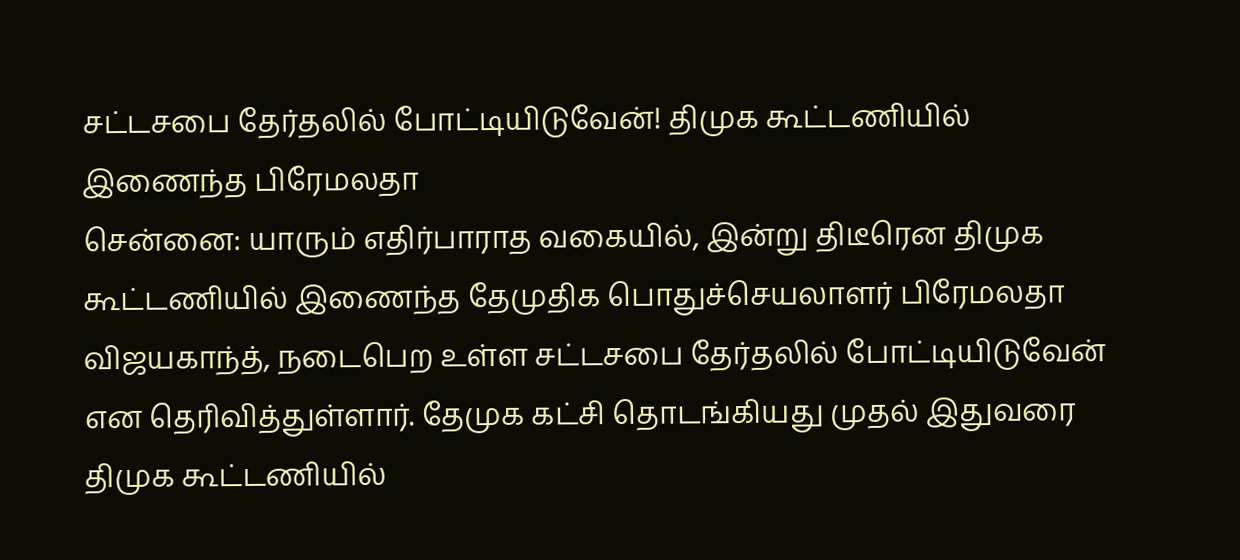சட்டசபை தேர்தலில் போட்டியிடுவேன்! திமுக கூட்டணியில் இணைந்த பிரேமலதா
சென்னை: யாரும் எதிர்பாராத வகையில், இன்று திடீரென திமுக கூட்டணியில் இணைந்த தேமுதிக பொதுச்செயலாளர் பிரேமலதா விஜயகாந்த், நடைபெற உள்ள சட்டசபை தேர்தலில் போட்டியிடுவேன் என தெரிவித்துள்ளார். தேமுக கட்சி தொடங்கியது முதல் இதுவரை திமுக கூட்டணியில்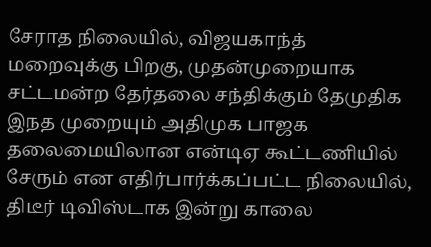சேராத நிலையில், விஜயகாந்த் மறைவுக்கு பிறகு, முதன்முறையாக சட்டமன்ற தேர்தலை சந்திக்கும் தேமுதிக இநத முறையும் அதிமுக பாஜக தலைமையிலான என்டிஏ கூட்டணியில் சேரும் என எதிர்பார்க்கப்பட்ட நிலையில், திடீர் டிவிஸ்டாக இன்று காலை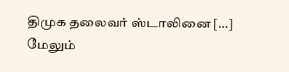திமுக தலைவர் ஸ்டாலினை […]
மேலும்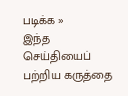படிக்க »
இந்த செய்தியைப் பற்றிய கருத்தை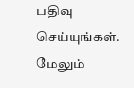பதிவு செய்யுங்கள். மேலும்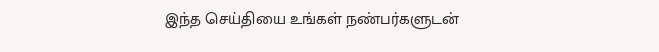இந்த செய்தியை உங்கள் நண்பர்களுடன்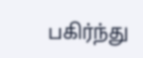பகிர்ந்து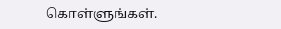கொள்ளுங்கள்.